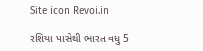Site icon Revoi.in

રશિયા પાસેથી ભારત વધુ 5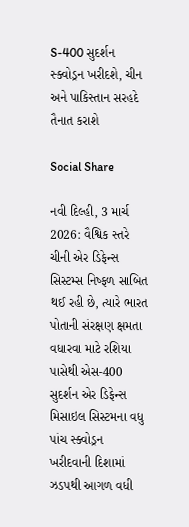S-400 સુદર્શન સ્ક્વોડ્રન ખરીદશે, ચીન અને પાકિસ્તાન સરહદે તૈનાત કરાશે

Social Share

નવી દિલ્હી, 3 માર્ચ 2026: વૈશ્વિક સ્તરે ચીની એર ડિફેન્સ સિસ્ટમ્સ નિષ્ફળ સાબિત થઈ રહી છે, ત્યારે ભારત પોતાની સંરક્ષણ ક્ષમતા વધારવા માટે રશિયા પાસેથી એસ-400 સુદર્શન એર ડિફેન્સ મિસાઇલ સિસ્ટમના વધુ પાંચ સ્ક્વોડ્રન ખરીદવાની દિશામાં ઝડપથી આગળ વધી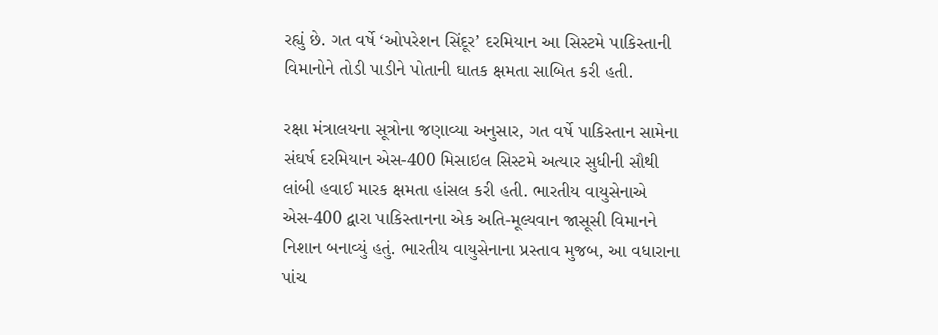રહ્યું છે. ગત વર્ષે ‘ઓપરેશન સિંદૂર’ દરમિયાન આ સિસ્ટમે પાકિસ્તાની વિમાનોને તોડી પાડીને પોતાની ઘાતક ક્ષમતા સાબિત કરી હતી.

રક્ષા મંત્રાલયના સૂત્રોના જણાવ્યા અનુસાર, ગત વર્ષે પાકિસ્તાન સામેના સંઘર્ષ દરમિયાન એસ-400 મિસાઇલ સિસ્ટમે અત્યાર સુધીની સૌથી લાંબી હવાઈ મારક ક્ષમતા હાંસલ કરી હતી. ભારતીય વાયુસેનાએ એસ-400 દ્વારા પાકિસ્તાનના એક અતિ-મૂલ્યવાન જાસૂસી વિમાનને નિશાન બનાવ્યું હતું. ભારતીય વાયુસેનાના પ્રસ્તાવ મુજબ, આ વધારાના પાંચ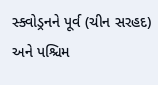સ્ક્વોડ્રનને પૂર્વ (ચીન સરહદ) અને પશ્ચિમ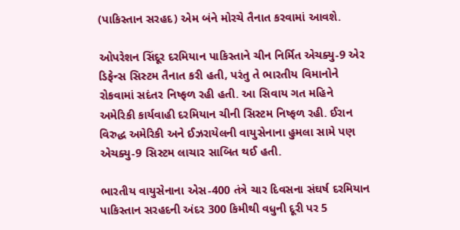(પાકિસ્તાન સરહદ) એમ બંને મોરચે તૈનાત કરવામાં આવશે.

ઓપરેશન સિંદૂર દરમિયાન પાકિસ્તાને ચીન નિર્મિત એચક્યુ-9 એર ડિફેન્સ સિસ્ટમ તૈનાત કરી હતી, પરંતુ તે ભારતીય વિમાનોને રોકવામાં સદંતર નિષ્ફળ રહી હતી. આ સિવાય ગત મહિને અમેરિકી કાર્યવાહી દરમિયાન ચીની સિસ્ટમ નિષ્ફળ રહી. ઈરાન વિરુદ્ધ અમેરિકી અને ઈઝરાયેલની વાયુસેનાના હુમલા સામે પણ એચક્યુ-9 સિસ્ટમ લાચાર સાબિત થઈ હતી.

ભારતીય વાયુસેનાના એસ-400 તંત્રે ચાર દિવસના સંઘર્ષ દરમિયાન પાકિસ્તાન સરહદની અંદર 300 કિમીથી વધુની દૂરી પર 5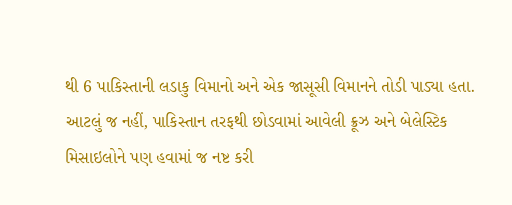થી 6 પાકિસ્તાની લડાકુ વિમાનો અને એક જાસૂસી વિમાનને તોડી પાડ્યા હતા. આટલું જ નહીં, પાકિસ્તાન તરફથી છોડવામાં આવેલી ક્રૂઝ અને બેલેસ્ટિક મિસાઇલોને પણ હવામાં જ નષ્ટ કરી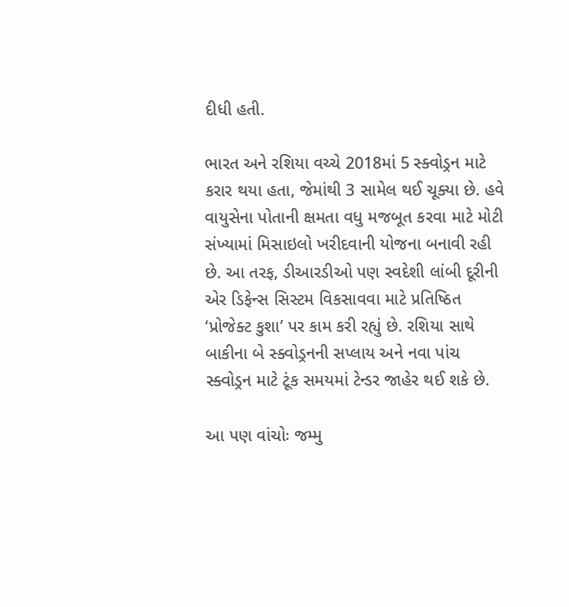દીધી હતી.

ભારત અને રશિયા વચ્ચે 2018માં 5 સ્ક્વોડ્રન માટે કરાર થયા હતા, જેમાંથી 3 સામેલ થઈ ચૂક્યા છે. હવે વાયુસેના પોતાની ક્ષમતા વધુ મજબૂત કરવા માટે મોટી સંખ્યામાં મિસાઇલો ખરીદવાની યોજના બનાવી રહી છે. આ તરફ, ડીઆરડીઓ પણ સ્વદેશી લાંબી દૂરીની એર ડિફેન્સ સિસ્ટમ વિકસાવવા માટે પ્રતિષ્ઠિત ‘પ્રોજેક્ટ કુશા’ પર કામ કરી રહ્યું છે. રશિયા સાથે બાકીના બે સ્ક્વોડ્રનની સપ્લાય અને નવા પાંચ સ્ક્વોડ્રન માટે ટૂંક સમયમાં ટેન્ડર જાહેર થઈ શકે છે.

આ પણ વાંચોઃ જમ્મુ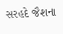સરહદે જૈશના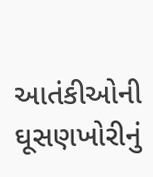આતંકીઓની ઘૂસણખોરીનું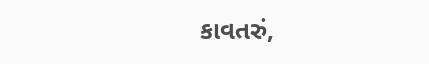કાવતરું,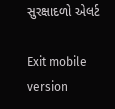સુરક્ષાદળો એલર્ટ

Exit mobile version